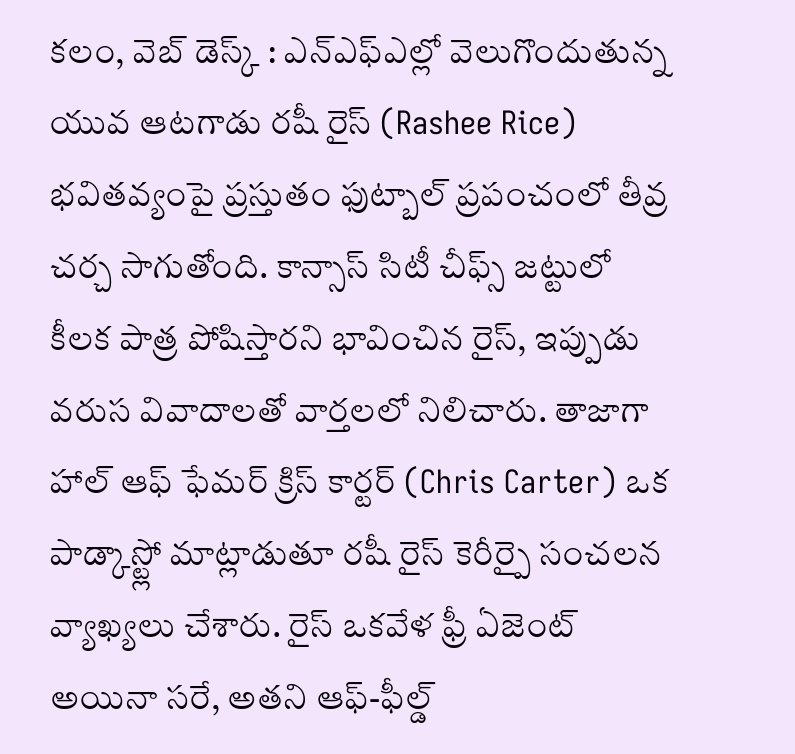కలం, వెబ్ డెస్క్ : ఎన్ఎఫ్ఎల్లో వెలుగొందుతున్న యువ ఆటగాడు రషీ రైస్ (Rashee Rice) భవితవ్యంపై ప్రస్తుతం ఫుట్బాల్ ప్రపంచంలో తీవ్ర చర్చ సాగుతోంది. కాన్సాస్ సిటీ చీఫ్స్ జట్టులో కీలక పాత్ర పోషిస్తారని భావించిన రైస్, ఇప్పుడు వరుస వివాదాలతో వార్తలలో నిలిచారు. తాజాగా హాల్ ఆఫ్ ఫేమర్ క్రిస్ కార్టర్ (Chris Carter) ఒక పాడ్కాస్ట్లో మాట్లాడుతూ రషీ రైస్ కెరీర్పై సంచలన వ్యాఖ్యలు చేశారు. రైస్ ఒకవేళ ఫ్రీ ఏజెంట్ అయినా సరే, అతని ఆఫ్-ఫీల్డ్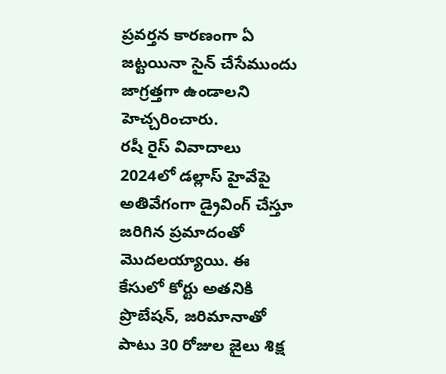ప్రవర్తన కారణంగా ఏ జట్టయినా సైన్ చేసేముందు జాగ్రత్తగా ఉండాలని హెచ్చరించారు.
రషీ రైస్ వివాదాలు 2024లో డల్లాస్ హైవేపై అతివేగంగా డ్రైవింగ్ చేస్తూ జరిగిన ప్రమాదంతో మొదలయ్యాయి. ఈ కేసులో కోర్టు అతనికి ప్రొబేషన్, జరిమానాతో పాటు 30 రోజుల జైలు శిక్ష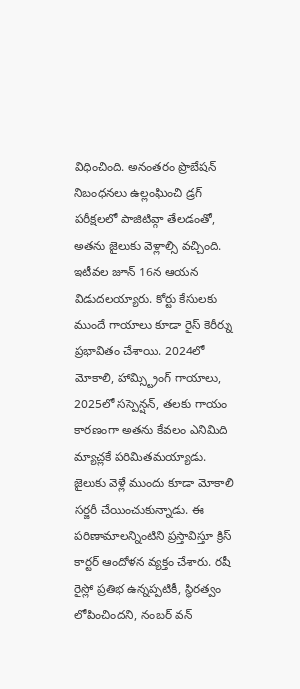విధించింది. అనంతరం ప్రొబేషన్ నిబంధనలు ఉల్లంఘించి డ్రగ్ పరీక్షలలో పాజిటివ్గా తేలడంతో, అతను జైలుకు వెళ్లాల్సి వచ్చింది. ఇటీవల జూన్ 16న ఆయన విడుదలయ్యారు. కోర్టు కేసులకు ముందే గాయాలు కూడా రైస్ కెరీర్ను ప్రభావితం చేశాయి. 2024లో మోకాలి, హామ్స్ట్రింగ్ గాయాలు, 2025లో సస్పెన్షన్, తలకు గాయం కారణంగా అతను కేవలం ఎనిమిది మ్యాచ్లకే పరిమితమయ్యాడు.
జైలుకు వెళ్లే ముందు కూడా మోకాలి సర్జరీ చేయించుకున్నాడు. ఈ పరిణామాలన్నింటిని ప్రస్తావిస్తూ క్రిస్ కార్టర్ ఆందోళన వ్యక్తం చేశారు. రషీ రైస్లో ప్రతిభ ఉన్నప్పటికీ, స్థిరత్వం లోపించిందని, నంబర్ వన్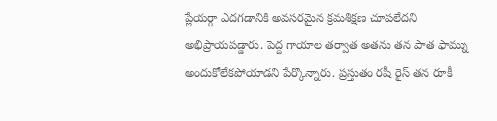ప్లేయర్గా ఎదగడానికి అవసరమైన క్రమశిక్షణ చూపలేదని అభిప్రాయపడ్డారు. పెద్ద గాయాల తర్వాత అతను తన పాత ఫామ్ను అందుకోలేకపోయాడని పేర్కొన్నారు. ప్రస్తుతం రషీ రైస్ తన రూకీ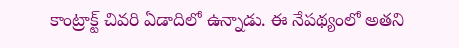కాంట్రాక్ట్ చివరి ఏడాదిలో ఉన్నాడు. ఈ నేపథ్యంలో అతని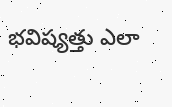భవిష్యత్తు ఎలా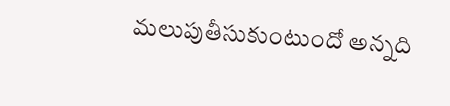మలుపుతీసుకుంటుందో అన్నది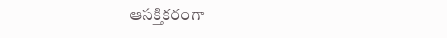ఆసక్తికరంగా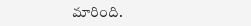మారింది.